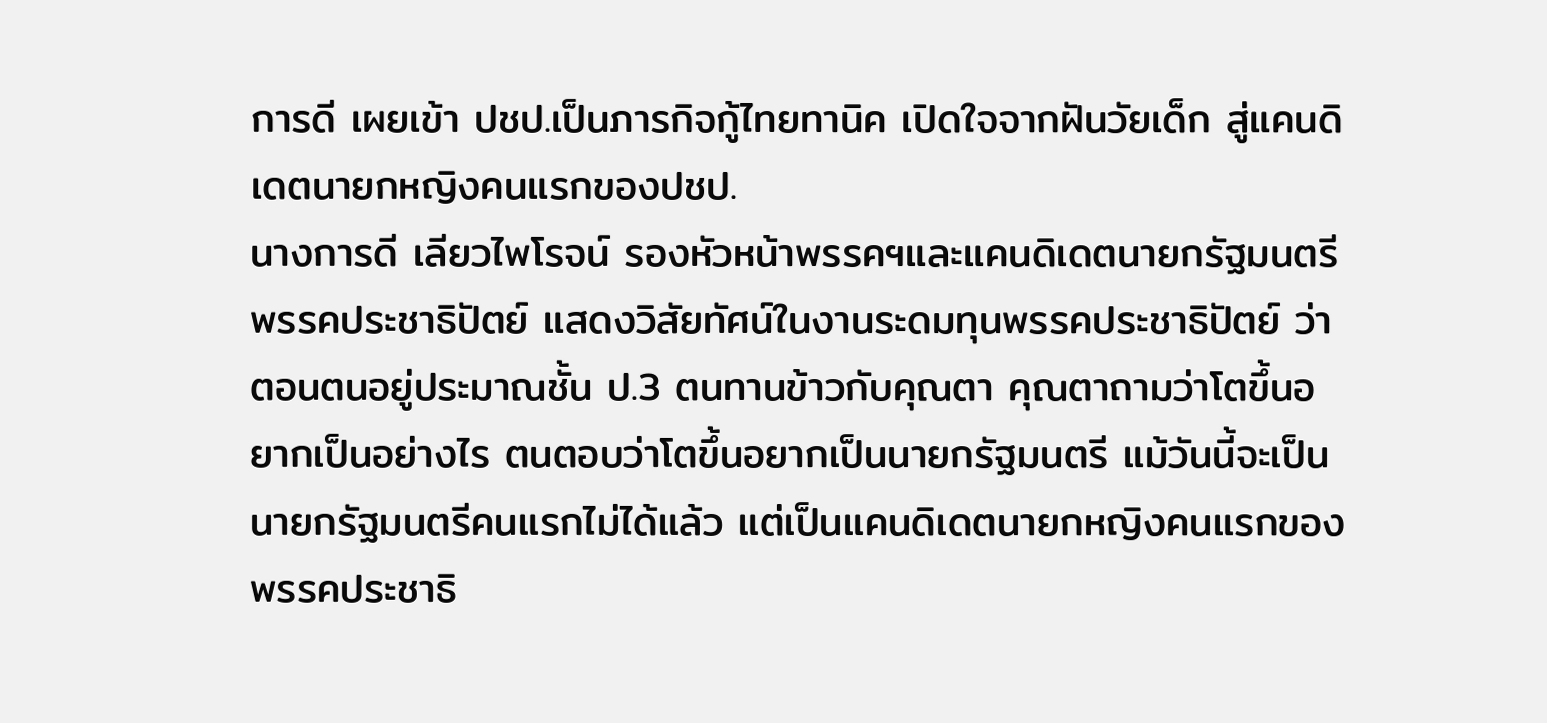การดี เผยเข้า ปชป.เป็นภารกิจกู้ไทยทานิค เปิดใจจากฝันวัยเด็ก สู่แคนดิเดตนายกหญิงคนแรกของปชป.
นางการดี เลียวไพโรจน์ รองหัวหน้าพรรคฯและแคนดิเดตนายกรัฐมนตรี พรรคประชาธิปัตย์ แสดงวิสัยทัศน์ในงานระดมทุนพรรคประชาธิปัตย์ ว่า ตอนตนอยู่ประมาณชั้น ป.3 ตนทานข้าวกับคุณตา คุณตาถามว่าโตขึ้นอยากเป็นอย่างไร ตนตอบว่าโตขึ้นอยากเป็นนายกรัฐมนตรี แม้วันนี้จะเป็นนายกรัฐมนตรีคนแรกไม่ได้แล้ว แต่เป็นแคนดิเดตนายกหญิงคนแรกของพรรคประชาธิ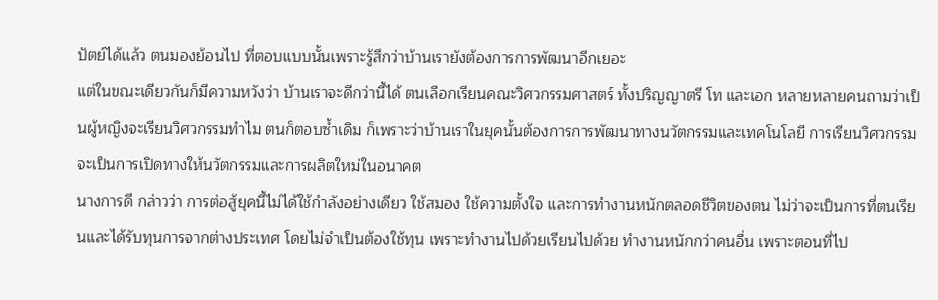ปัตย์ได้แล้ว ตนมองย้อนไป ที่ตอบแบบนั้นเพราะรู้สึกว่าบ้านเรายังต้องการการพัฒนาอีกเยอะ
แต่ในขณะเดียวกันก็มีความหวังว่า บ้านเราจะดีกว่านี้ได้ ตนเลือกเรียนคณะวิศวกรรมศาสตร์ ทั้งปริญญาตรี โท และเอก หลายหลายคนถามว่าเป็นผู้หญิงจะเรียนวิศวกรรมทำไม ตนก็ตอบซ้ำเดิม ก็เพราะว่าบ้านเราในยุคนั้นต้องการการพัฒนาทางนวัตกรรมและเทคโนโลยี การเรียนวิศวกรรมจะเป็นการเปิดทางให้นวัตกรรมและการผลิตใหม่ในอนาคต
นางการดี กล่าวว่า การต่อสู้ยุคนี้ไม่ได้ใช้กำลังอย่างเดียว ใช้สมอง ใช้ความตั้งใจ และการทำงานหนักตลอดชีวิตของตน ไม่ว่าจะเป็นการที่ตนเรียนและได้รับทุนการจากต่างประเทศ โดยไม่จำเป็นต้องใช้ทุน เพราะทำงานไปด้วยเรียนไปด้วย ทำงานหนักกว่าคนอื่น เพราะตอนที่ไป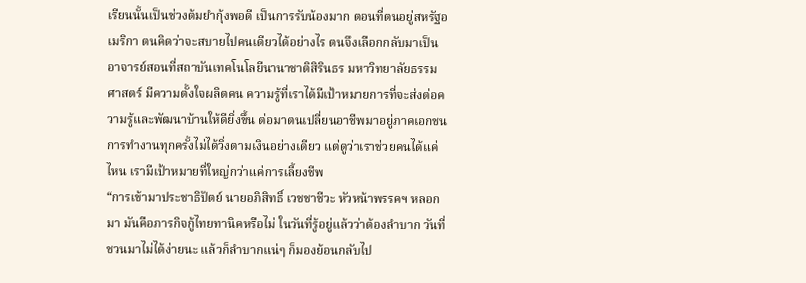เรียนนั้นเป็นช่วงต้มยำกุ้งพอดี เป็นการรับน้องมาก ตอนที่ตนอยู่สหรัฐอเมริกา ตนคิดว่าจะสบายไปคนเดียวได้อย่างไร ตนจึงเลือกกลับมาเป็นอาจารย์สอนที่สถาบันเทคโนโลยีนานาชาติสิรินธร มหาวิทยาลัยธรรมศาสตร์ มีความตั้งใจผลิตคน ความรู้ที่เราได้มีเป้าหมายการที่จะส่งต่อความรู้และพัฒนาบ้านให้ดียิ่งขึ้น ต่อมาตนเปลี่ยนอาชีพมาอยู่ภาคเอกชน การทำงานทุกครั้งไม่ได้วิ่งตามเงินอย่างเดียว แต่ดูว่าเราช่วยคนได้แค่ไหน เรามีเป้าหมายที่ใหญ่กว่าแค่การเลี้ยงชีพ
“การเข้ามาประชาธิปัตย์ นายอภิสิทธิ์ เวชชาชีวะ หัวหน้าพรรคฯ หลอกมา มันคือภารกิจกู้ไทยทานิคหรือไม่ ในวันที่รู้อยู่แล้วว่าต้องลำบาก วันที่ชวนมาไม่ได้ง่ายนะ แล้วก็ลำบากแน่ๆ ก็มองย้อนกลับไป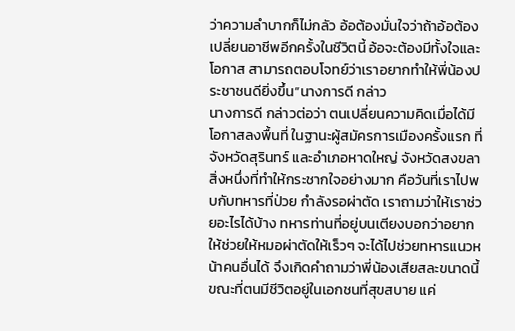ว่าความลำบากก็ไม่กลัว อ้อต้องมั่นใจว่าถ้าอ้อต้องเปลี่ยนอาชีพอีกครั้งในชีวิตนี้ อ้อจะต้องมีทั้งใจและโอกาส สามารถตอบโจทย์ว่าเราอยากทำให้พี่น้องประชาชนดียิ่งขึ้น”นางการดี กล่าว
นางการดี กล่าวต่อว่า ตนเปลี่ยนความคิดเมื่อได้มีโอกาสลงพื้นที่ ในฐานะผู้สมัครการเมืองครั้งแรก ที่จังหวัดสุรินทร์ และอำเภอหาดใหญ่ จังหวัดสงขลา สิ่งหนึ่งที่ทำให้กระชากใจอย่างมาก คือวันที่เราไปพบกับทหารที่ป่วย กำลังรอผ่าตัด เราถามว่าให้เราช่วยอะไรได้บ้าง ทหารท่านที่อยู่บนเตียงบอกว่าอยากให้ช่วยให้หมอผ่าตัดให้เร็วๆ จะได้ไปช่วยทหารแนวหน้าคนอื่นได้ จึงเกิดคำถามว่าพี่น้องเสียสละขนาดนี้ ขณะที่ตนมีชีวิตอยู่ในเอกชนที่สุขสบาย แค่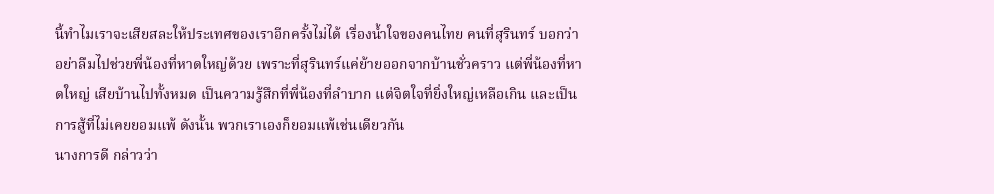นี้ทำไมเราจะเสียสละให้ประเทศของเราอีกครั้งไม่ได้ เรื่องน้ำใจของคนไทย คนที่สุรินทร์ บอกว่าอย่าลืมไปช่วยพี่น้องที่หาดใหญ่ด้วย เพราะที่สุรินทร์แค่ย้ายออกจากบ้านชั่วคราว แต่พี่น้องที่หาดใหญ่ เสียบ้านไปทั้งหมด เป็นความรู้สึกที่พี่น้องที่ลำบาก แต่จิตใจที่ยิ่งใหญ่เหลือเกิน และเป็นการสู้ที่ไม่เคยยอมแพ้ ดังนั้น พวกเราเองก็ยอมแพ้เช่นเดียวกัน
นางการดี กล่าวว่า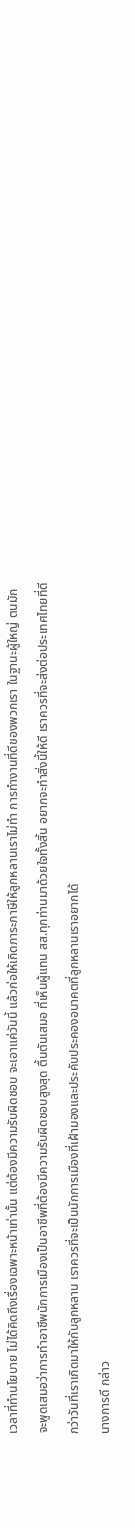เวลาที่ทำนโยบาย ไม่ได้คิดถึงเรื่องเฉพาะหน้าเท่านั้น แต่ต้องมีความรับผิดชอบ จะเอาแค่วันนี้ แล้วก่อให้เกิดภาระภาษีให้ลูกหลานเราไม่ทำ การทำงานที่ดีของพวกเรา ในฐานะผู้ใหญ่ ตนมักจะพูดเสมอว่าการทำอาชีพนักการเมืองเป็นอาชีพที่ต้องมีความรับผิดชอบสูงสุด ตื้นตันเสมอ ที่เห็นผู้แทน สส.ทุกท่านมาด้วยใจทั้งสิ้น อยากจะทำสิ่งนี้ให้ดี เราควรที่จะส่งต่อประเทศไทยที่ดีกว่าวันที่เราเกิดมาให้กับลูกหลาน เราควรที่จะเป็นนักการเมืองที่เฝ้ามองและประคับประคองอนาคตที่ลูกหลานเราอยากได้
นางการดี กล่าว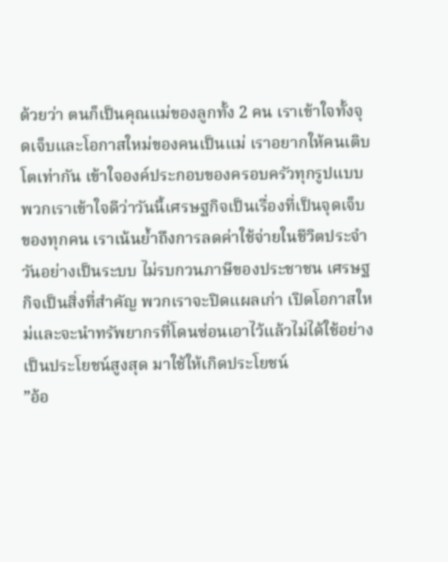ด้วยว่า ตนก็เป็นคุณแม่ของลูกทั้ง 2 คน เราเข้าใจทั้งจุดเจ็บและโอกาสใหม่ของคนเป็นแม่ เราอยากให้คนเติบโตเท่ากัน เข้าใจองค์ประกอบของครอบครัวทุกรูปแบบ พวกเราเข้าใจดีว่าวันนี้เศรษฐกิจเป็นเรื่องที่เป็นจุดเจ็บของทุกคน เราเน้นย้ำถึงการลดค่าใช้จ่ายในชีวิตประจำวันอย่างเป็นระบบ ไม่รบกวนภาษีของประชาชน เศรษฐกิจเป็นสิ่งที่สำคัญ พวกเราจะปิดแผลเก่า เปิดโอกาสใหม่และจะนำทรัพยากรที่โดนซ่อนเอาไว้แล้วไม่ได้ใช้อย่างเป็นประโยชน์สูงสุด มาใช้ให้เกิดประโยชน์
”อ้อ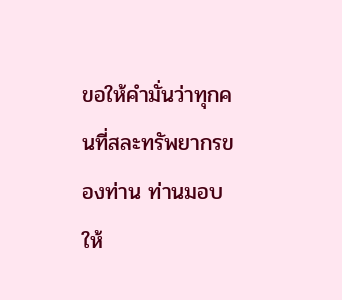ขอให้คำมั่นว่าทุกคนที่สละทรัพยากรของท่าน ท่านมอบให้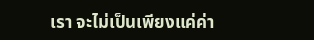เรา จะไม่เป็นเพียงแค่ค่า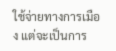ใช้จ่ายทางการเมือง แต่จะเป็นการ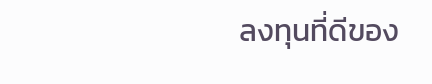ลงทุนที่ดีของ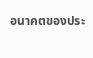อนาคตของประ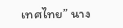เทศไทย” นาง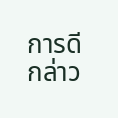การดี กล่าว